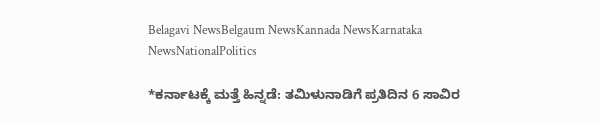Belagavi NewsBelgaum NewsKannada NewsKarnataka NewsNationalPolitics

*ಕರ್ನಾಟಕ್ಕೆ ಮತ್ತೆ ಹಿನ್ನಡೆ: ತಮಿಳುನಾಡಿಗೆ ಪ್ರತಿದಿನ 6 ಸಾವಿರ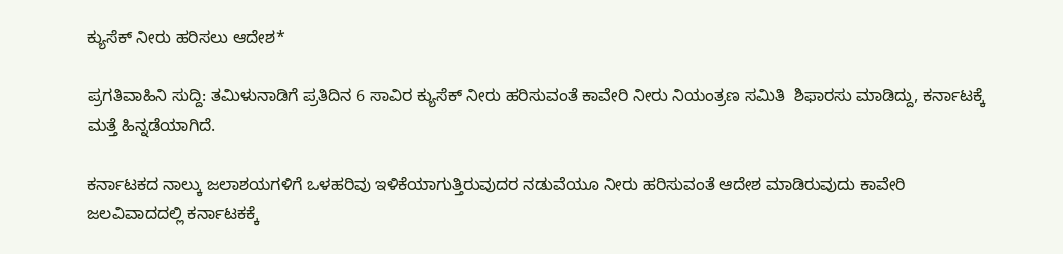ಕ್ಯುಸೆಕ್ ನೀರು ಹರಿಸಲು ಆದೇಶ*

ಪ್ರಗತಿವಾಹಿನಿ ಸುದ್ದಿ: ತಮಿಳುನಾಡಿಗೆ ಪ್ರತಿದಿನ 6 ಸಾವಿರ ಕ್ಯುಸೆಕ್ ನೀರು ಹರಿಸುವಂತೆ ಕಾವೇರಿ ನೀರು ನಿಯಂತ್ರಣ ಸಮಿತಿ  ಶಿಫಾರಸು ಮಾಡಿದ್ದು, ಕರ್ನಾಟಕ್ಕೆ ಮತ್ತೆ ಹಿನ್ನಡೆಯಾಗಿದೆ‌.

ಕರ್ನಾಟಕದ ನಾಲ್ಕು ಜಲಾಶಯಗಳಿಗೆ ಒಳಹರಿವು ಇಳಿಕೆಯಾಗುತ್ತಿರುವುದರ ನಡುವೆಯೂ ನೀರು ಹರಿಸುವಂತೆ ಆದೇಶ ಮಾಡಿರುವುದು ಕಾವೇರಿ ಜಲವಿವಾದದಲ್ಲಿ ಕರ್ನಾಟಕಕ್ಕೆ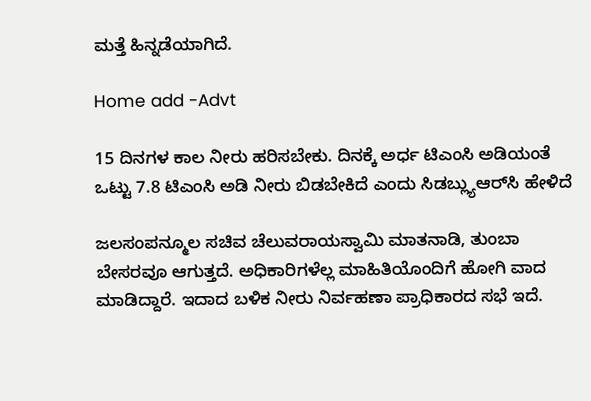ಮತ್ತೆ ಹಿನ್ನಡೆಯಾಗಿದೆ.

Home add -Advt

15 ದಿನಗಳ ಕಾಲ ನೀರು ಹರಿಸಬೇಕು. ದಿನಕ್ಕೆ ಅರ್ಧ ಟಿಎಂಸಿ ಅಡಿಯಂತೆ ಒಟ್ಟು 7.8 ಟಿಎಂಸಿ ಅಡಿ ನೀರು ಬಿಡಬೇಕಿದೆ ಎಂದು ಸಿಡಬ್ಲ್ಯುಆರ್‌ಸಿ ಹೇಳಿದೆ

ಜಲಸಂಪನ್ಮೂಲ ಸಚಿವ ಚೆಲುವರಾಯಸ್ವಾಮಿ ಮಾತನಾಡಿ, ತುಂಬಾ ಬೇಸರವೂ ಆಗುತ್ತದೆ. ಅಧಿಕಾರಿಗಳೆಲ್ಲ ಮಾಹಿತಿಯೊಂದಿಗೆ ಹೋಗಿ ವಾದ ಮಾಡಿದ್ದಾರೆ. ಇದಾದ ಬಳಿಕ ನೀರು ನಿರ್ವಹಣಾ ಪ್ರಾಧಿಕಾರದ ಸಭೆ ಇದೆ.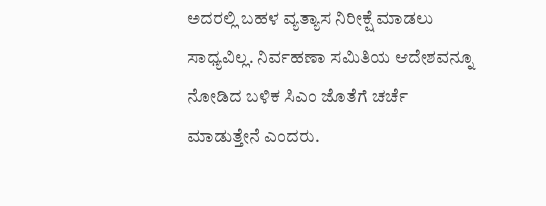ಅದರಲ್ಲಿ ಬಹಳ ವ್ಯತ್ಯಾಸ ನಿರೀಕ್ಷೆ ಮಾಡಲು ಸಾಧ್ಯವಿಲ್ಲ. ನಿರ್ವಹಣಾ ಸಮಿತಿಯ ಆದೇಶವನ್ನೂ ನೋಡಿದ ಬಳಿಕ ಸಿಎಂ ಜೊತೆಗೆ ಚರ್ಚೆ ಮಾಡುತ್ತೇನೆ ಎಂದರು.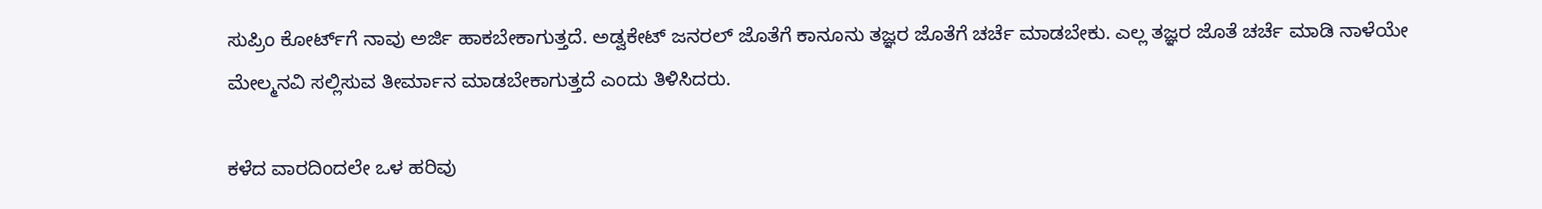ಸುಪ್ರಿಂ ಕೋರ್ಟ್‌ಗೆ ನಾವು ಅರ್ಜಿ ಹಾಕಬೇಕಾಗುತ್ತದೆ. ಅಡ್ವಕೇಟ್ ಜನರಲ್ ಜೊತೆಗೆ ಕಾನೂನು ತಜ್ಞರ ಜೊತೆಗೆ ಚರ್ಚೆ ಮಾಡಬೇಕು. ಎಲ್ಲ ತಜ್ಞರ ಜೊತೆ ಚರ್ಚೆ ಮಾಡಿ ನಾಳೆಯೇ ಮೇಲ್ಮನವಿ ಸಲ್ಲಿಸುವ ತೀರ್ಮಾನ ಮಾಡಬೇಕಾಗುತ್ತದೆ ಎಂದು ತಿಳಿಸಿದರು.

ಕಳೆದ ವಾರದಿಂದಲೇ ಒಳ ಹರಿವು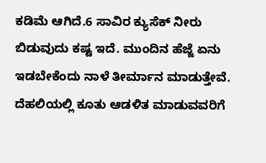ಕಡಿಮೆ ಆಗಿದೆ.6 ಸಾವಿರ ಕ್ಯುಸೆಕ್ ನೀರು ಬಿಡುವುದು ಕಷ್ಟ ಇದೆ. ಮುಂದಿನ ಹೆಜ್ಜೆ ಏನು ಇಡಬೇಕೆಂದು ನಾಳೆ ತೀರ್ಮಾನ ಮಾಡುತ್ತೇವೆ. ದೆಹಲಿಯಲ್ಲಿ ಕೂತು ಆಡಳಿತ ಮಾಡುವವರಿಗೆ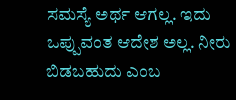ಸಮಸ್ಯೆ ಅರ್ಥ ಆಗಲ್ಲ. ಇದು ಒಪ್ಪುವಂತ ಆದೇಶ ಅಲ್ಲ. ನೀರು ಬಿಡಬಹುದು ಎಂಬ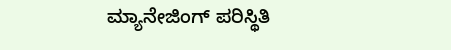ಮ್ಯಾನೇಜಿಂಗ್ ಪರಿಸ್ಥಿತಿ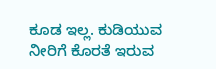ಕೂಡ ಇಲ್ಲ. ಕುಡಿಯುವ ನೀರಿಗೆ ಕೊರತೆ ಇರುವ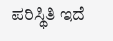ಪರಿಸ್ಥಿತಿ ಇದೆ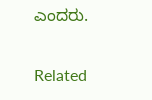ಎಂದರು.

Related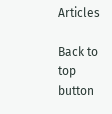Articles

Back to top button